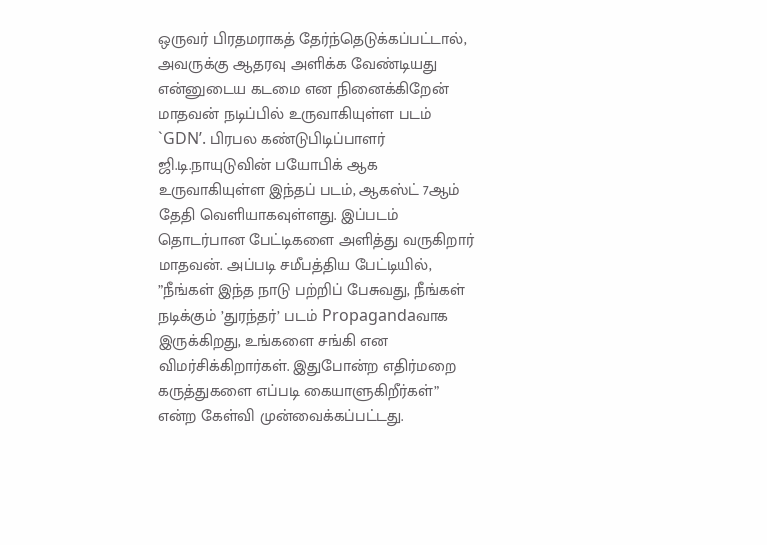ஒருவர் பிரதமராகத் தேர்ந்தெடுக்கப்பட்டால், அவருக்கு ஆதரவு அளிக்க வேண்டியது என்னுடைய கடமை என நினைக்கிறேன்
மாதவன் நடிப்பில் உருவாகியுள்ள படம் `GDN’. பிரபல கண்டுபிடிப்பாளர் ஜி.டி.நாயுடுவின் பயோபிக் ஆக உருவாகியுள்ள இந்தப் படம், ஆகஸ்ட் 7ஆம் தேதி வெளியாகவுள்ளது. இப்படம் தொடர்பான பேட்டிகளை அளித்து வருகிறார் மாதவன். அப்படி சமீபத்திய பேட்டியில், ”நீங்கள் இந்த நாடு பற்றிப் பேசுவது, நீங்கள் நடிக்கும் ’துரந்தர்’ படம் Propagandaவாக இருக்கிறது, உங்களை சங்கி என விமர்சிக்கிறார்கள். இதுபோன்ற எதிர்மறை கருத்துகளை எப்படி கையாளுகிறீர்கள்” என்ற கேள்வி முன்வைக்கப்பட்டது.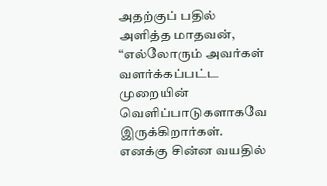அதற்குப் பதில் அளித்த மாதவன், “எல்லோரும் அவர்கள் வளர்க்கப்பட்ட முறையின் வெளிப்பாடுகளாகவே இருக்கிறார்கள். எனக்கு சின்ன வயதில்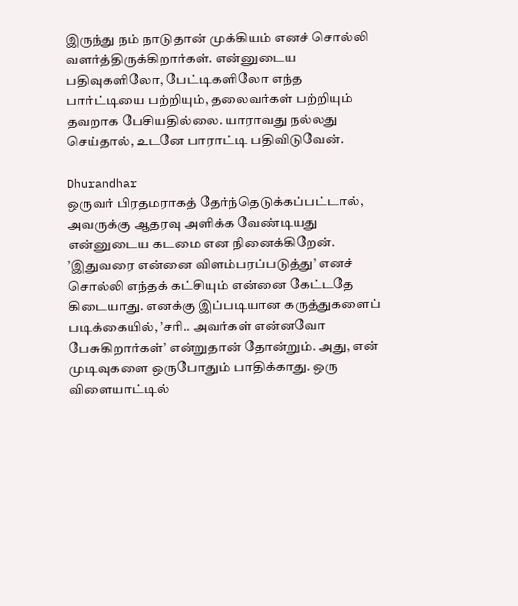இருந்து நம் நாடுதான் முக்கியம் எனச் சொல்லி வளர்த்திருக்கிறார்கள். என்னுடைய பதிவுகளிலோ, பேட்டிகளிலோ எந்த பார்ட்டியை பற்றியும், தலைவர்கள் பற்றியும் தவறாக பேசியதில்லை. யாராவது நல்லது செய்தால், உடனே பாராட்டி பதிவிடுவேன்.

Dhurandhar
ஒருவர் பிரதமராகத் தேர்ந்தெடுக்கப்பட்டால், அவருக்கு ஆதரவு அளிக்க வேண்டியது என்னுடைய கடமை என நினைக்கிறேன். ’இதுவரை என்னை விளம்பரப்படுத்து’ எனச் சொல்லி எந்தக் கட்சியும் என்னை கேட்டதே கிடையாது. எனக்கு இப்படியான கருத்துகளைப் படிக்கையில், ’சரி.. அவர்கள் என்னவோ பேசுகிறார்கள்’ என்றுதான் தோன்றும். அது, என் முடிவுகளை ஒருபோதும் பாதிக்காது. ஒரு விளையாட்டில்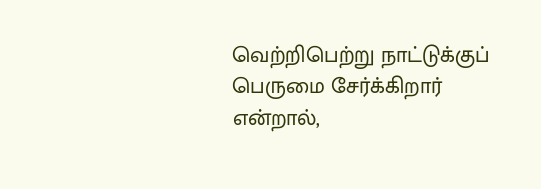வெற்றிபெற்று நாட்டுக்குப் பெருமை சேர்க்கிறார் என்றால்,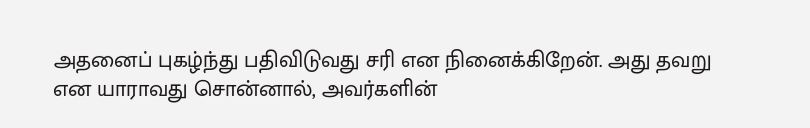அதனைப் புகழ்ந்து பதிவிடுவது சரி என நினைக்கிறேன். அது தவறு என யாராவது சொன்னால், அவர்களின்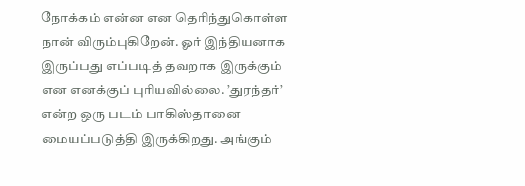நோக்கம் என்ன என தெரிந்துகொள்ள நான் விரும்புகிறேன். ஓர் இந்தியனாக இருப்பது எப்படித் தவறாக இருக்கும் என எனக்குப் புரியவில்லை. ’துரந்தர்’ என்ற ஒரு படம் பாகிஸ்தானை மையப்படுத்தி இருக்கிறது. அங்கும்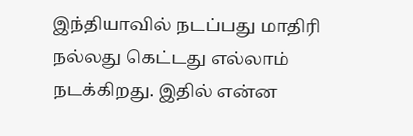இந்தியாவில் நடப்பது மாதிரி நல்லது கெட்டது எல்லாம் நடக்கிறது. இதில் என்ன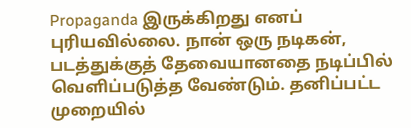Propaganda இருக்கிறது எனப் புரியவில்லை. நான் ஒரு நடிகன், படத்துக்குத் தேவையானதை நடிப்பில் வெளிப்படுத்த வேண்டும். தனிப்பட்ட முறையில்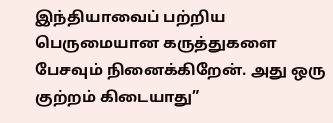இந்தியாவைப் பற்றிய பெருமையான கருத்துகளை பேசவும் நினைக்கிறேன். அது ஒரு குற்றம் கிடையாது”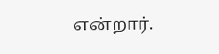என்றார்.